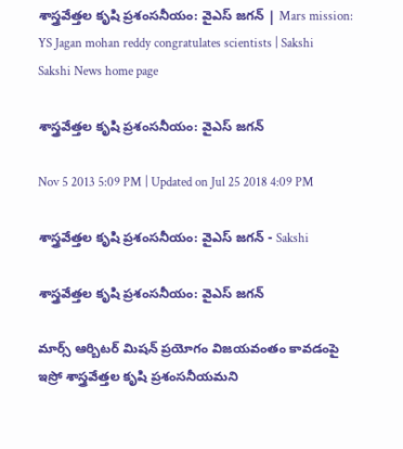శాస్త్రవేత్తల కృషి ప్రశంసనీయం: వైఎస్ జగన్ | Mars mission: YS Jagan mohan reddy congratulates scientists | Sakshi
Sakshi News home page

శాస్త్రవేత్తల కృషి ప్రశంసనీయం: వైఎస్ జగన్

Nov 5 2013 5:09 PM | Updated on Jul 25 2018 4:09 PM

శాస్త్రవేత్తల కృషి ప్రశంసనీయం: వైఎస్ జగన్ - Sakshi

శాస్త్రవేత్తల కృషి ప్రశంసనీయం: వైఎస్ జగన్

మార్స్ ఆర్బిటర్ మిషన్‌ ప్రయోగం విజయవంతం కావడంపై ఇస్రో శాస్త్రవేత్తల కృషి ప్రశంసనీయమని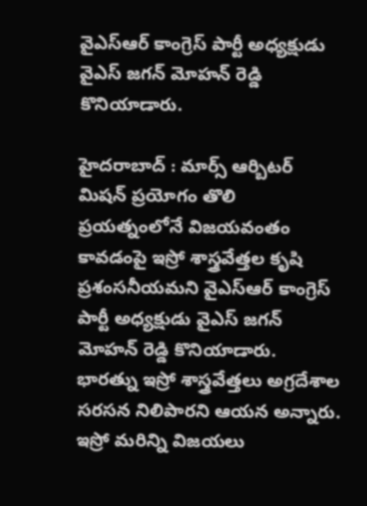వైఎస్ఆర్ కాంగ్రెస్ పార్టీ అధ్యక్షుడు వైఎస్ జగన్ మోహన్ రెడ్డి కొనియాడారు.

హైదరాబాద్ : మార్స్ ఆర్బిటర్ మిషన్‌ ప్రయోగం తొలి ప్రయత్నంలోనే విజయవంతం కావడంపై ఇస్రో శాస్త్రవేత్తల కృషి ప్రశంసనీయమని వైఎస్ఆర్ కాంగ్రెస్ పార్టీ అధ్యక్షుడు వైఎస్ జగన్ మోహన్ రెడ్డి కొనియాడారు.  భారత్ను ఇస్రో శాస్త్రవేత్తలు అగ్రదేశాల సరసన నిలిపారని ఆయన అన్నారు.  ఇస్రో మరిన్ని విజయలు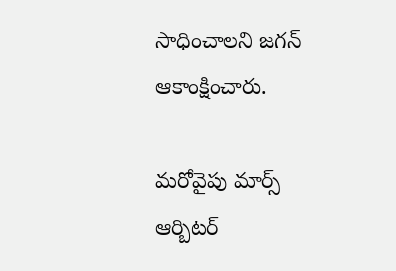సాధించాలని జగన్ ఆకాంక్షించారు.

మరోవైపు మార్స్ ఆర్బిటర్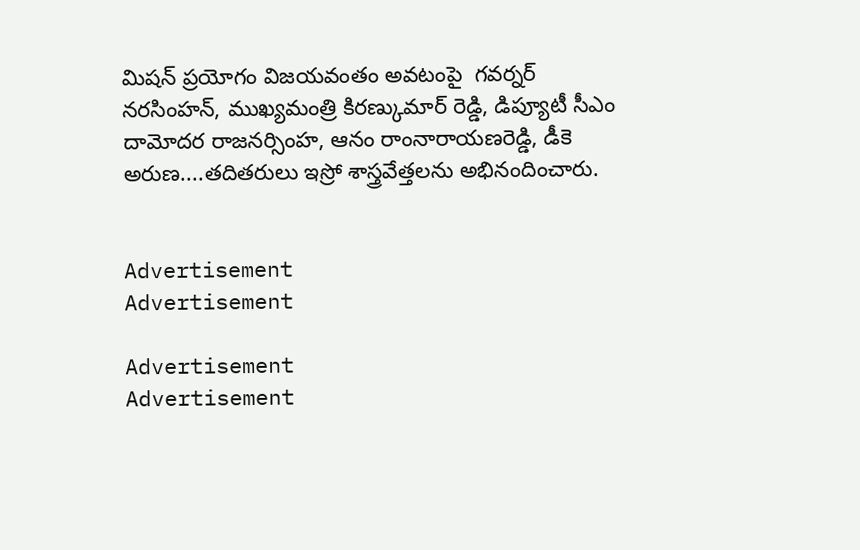మిషన్ ప్రయోగం విజయవంతం అవటంపై  గవర్నర్ నరసింహన్, ముఖ్యమంత్రి కిరణ్కుమార్ రెడ్డి, డిప్యూటీ సీఎం దామోదర రాజనర్సింహ, ఆనం రాంనారాయణరెడ్డి, డీకె అరుణ....తదితరులు ఇస్రో శాస్త్రవేత్తలను అభినందించారు.


Advertisement
Advertisement

Advertisement
Advertisement